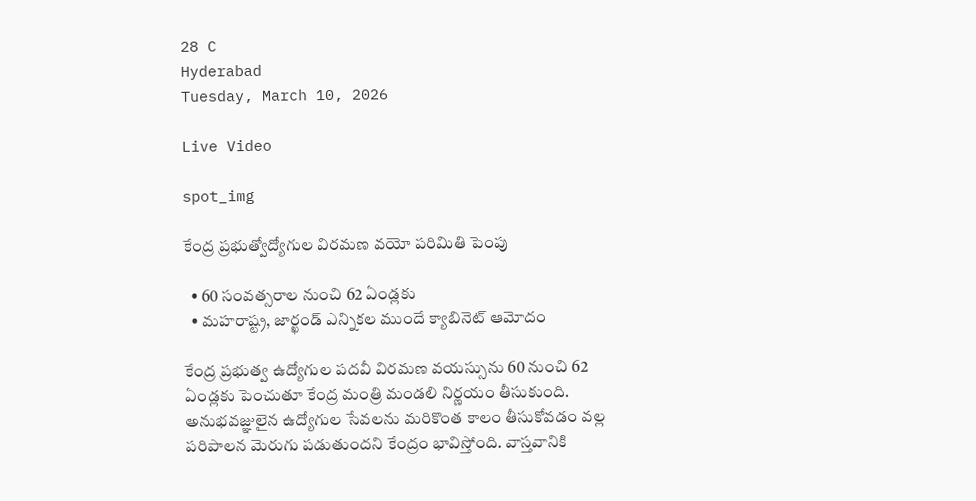28 C
Hyderabad
Tuesday, March 10, 2026

Live Video

spot_img

కేంద్ర ప్రభుత్వోద్యోగుల విరమణ వయో పరిమితి పెంపు

  • 60 సంవత్సరాల నుంచి 62 ఏండ్లకు
  • మహరాష్ట్ర, జార్ఖండ్ ఎన్నికల ముందే క్యాబినెట్‌ ఆమోదం

కేంద్ర ప్రభుత్వ ఉద్యోగుల పదవీ విరమణ వయస్సును 60 నుంచి 62 ఏండ్లకు పెంచుతూ కేంద్ర మంత్రి మండలి నిర్ణయం తీసుకుంది. అనుభవజ్ఞులైన ఉద్యోగుల సేవలను మరికొంత కాలం తీసుకోవడం వల్ల పరిపాలన మెరుగు పడుతుందని కేంద్రం భావిస్తోంది. వాస్తవానికి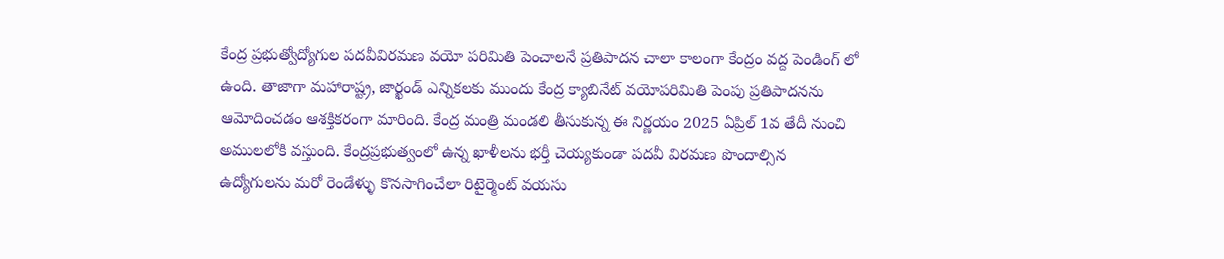కేంద్ర ప్రభుత్వోద్యోగుల పదవీవిరమణ వయో పరిమితి పెంచాలనే ప్రతిపాదన చాలా కాలంగా కేంద్రం వద్ద పెండింగ్ లో ఉంది. తాజాగా మహారాష్ట్ర, జార్ఖండ్ ఎన్నికలకు ముందు కేంద్ర క్యాబినేట్ వయోపరిమితి పెంపు ప్రతిపాదనను ఆమోదించడం ఆశక్తికరంగా మారింది. కేంద్ర మంత్రి మండలి తీసుకున్న ఈ నిర్ణయం 2025 ఏప్రిల్ 1వ తేదీ నుంచి అములలోకి వస్తుంది. కేంద్రప్రభుత్వంలో ఉన్న ఖాళీలను భర్తీ చెయ్యకుండా పదవీ విరమణ పొందాల్సిన ఉద్యోగులను మరో రెండేళ్ళు కొనసాగించేలా రిటైర్మెంట్ వయసు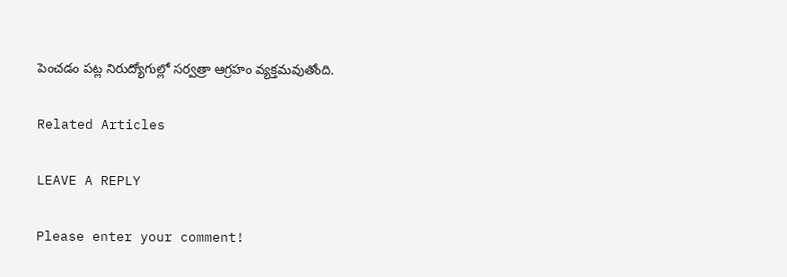పెంచడం పట్ల నిరుద్యోగుల్లో సర్వత్రా ఆగ్రహం వ్యక్తమవుతోంది.

Related Articles

LEAVE A REPLY

Please enter your comment!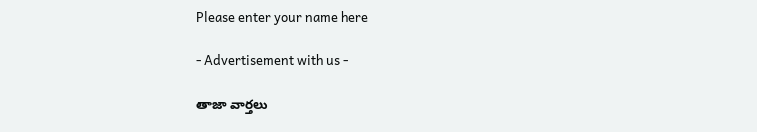Please enter your name here

- Advertisement with us -

తాజా వార్తలు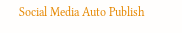Social Media Auto Publish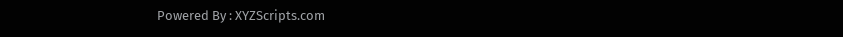Powered By : XYZScripts.com